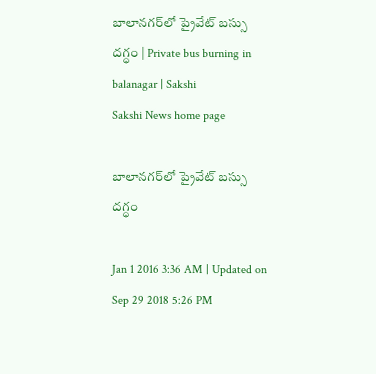బాలానగర్‌లో ప్రైవేట్ బస్సు దగ్ధం | Private bus burning in balanagar | Sakshi
Sakshi News home page

బాలానగర్‌లో ప్రైవేట్ బస్సు దగ్ధం

Jan 1 2016 3:36 AM | Updated on Sep 29 2018 5:26 PM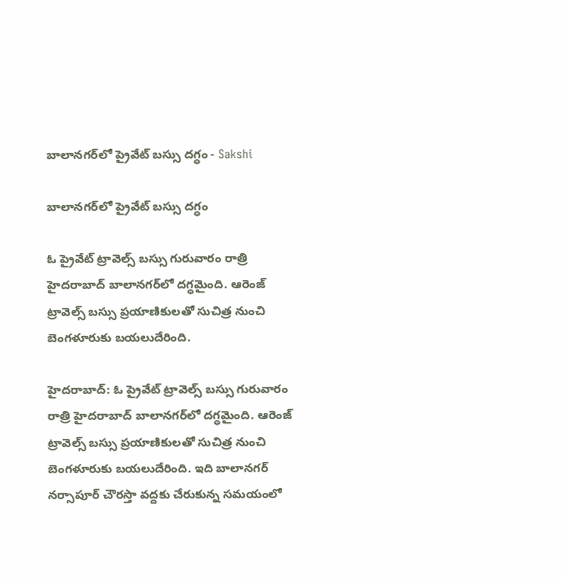బాలానగర్‌లో ప్రైవేట్ బస్సు దగ్ధం - Sakshi

బాలానగర్‌లో ప్రైవేట్ బస్సు దగ్ధం

ఓ ప్రైవేట్ ట్రావెల్స్ బస్సు గురువారం రాత్రి హైదరాబాద్ బాలానగర్‌లో దగ్ధమైంది. ఆరెంజ్ ట్రావెల్స్ బస్సు ప్రయాణికులతో సుచిత్ర నుంచి బెంగళూరుకు బయలుదేరింది.

హైదరాబాద్: ఓ ప్రైవేట్ ట్రావెల్స్ బస్సు గురువారం రాత్రి హైదరాబాద్ బాలానగర్‌లో దగ్ధమైంది. ఆరెంజ్ ట్రావెల్స్ బస్సు ప్రయాణికులతో సుచిత్ర నుంచి బెంగళూరుకు బయలుదేరింది. ఇది బాలానగర్ నర్సాపూర్ చౌరస్తా వద్దకు చేరుకున్న సమయంలో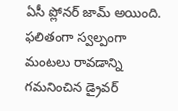ఏసీ ప్లోనర్ జామ్ అయింది. ఫలితంగా స్వల్పంగా మంటలు రావడాన్ని గమనించిన డ్రైవర్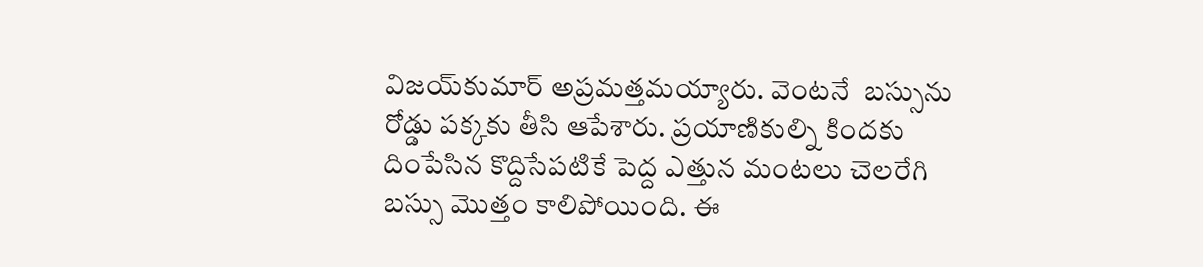విజయ్‌కుమార్ అప్రమత్తమయ్యారు. వెంటనే  బస్సును రోడ్డు పక్కకు తీసి ఆపేశారు. ప్రయాణికుల్ని కిందకు దింపేసిన కొద్దిసేపటికే పెద్ద ఎత్తున మంటలు చెలరేగి బస్సు మొత్తం కాలిపోయింది. ఈ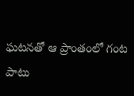ఘటనతో ఆ ప్రాంతంలో గంట పాటు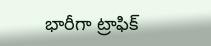భారీగా ట్రాఫిక్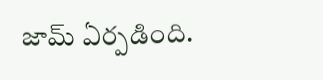జామ్ ఏర్పడింది.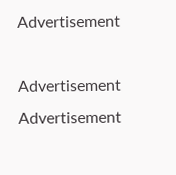Advertisement

Advertisement
Advertisement